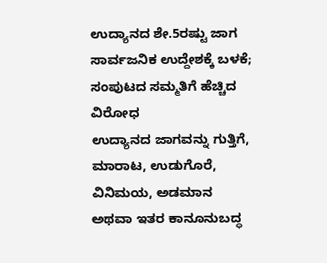ಉದ್ಯಾನದ ಶೇ.5ರಷ್ಟು ಜಾಗ ಸಾರ್ವಜನಿಕ ಉದ್ದೇಶಕ್ಕೆ ಬಳಕೆ; ಸಂಪುಟದ ಸಮ್ಮತಿಗೆ ಹೆಚ್ಚಿದ ವಿರೋಧ
ಉದ್ಯಾನದ ಜಾಗವನ್ನು ಗುತ್ತಿಗೆ, ಮಾರಾಟ, ಉಡುಗೊರೆ, ವಿನಿಮಯ, ಅಡಮಾನ ಅಥವಾ ಇತರ ಕಾನೂನುಬದ್ಧ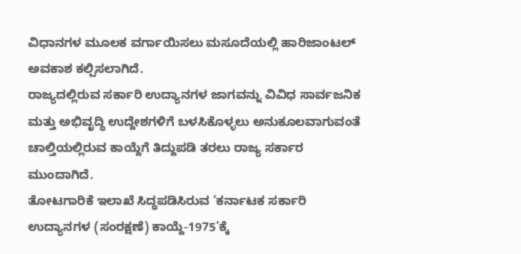ವಿಧಾನಗಳ ಮೂಲಕ ವರ್ಗಾಯಿಸಲು ಮಸೂದೆಯಲ್ಲಿ ಹಾರಿಜಾಂಟಲ್ ಅವಕಾಶ ಕಲ್ಪಿಸಲಾಗಿದೆ.
ರಾಜ್ಯದಲ್ಲಿರುವ ಸರ್ಕಾರಿ ಉದ್ಯಾನಗಳ ಜಾಗವನ್ನು ವಿವಿಧ ಸಾರ್ವಜನಿಕ ಮತ್ತು ಅಭಿವೃದ್ಧಿ ಉದ್ದೇಶಗಳಿಗೆ ಬಳಸಿಕೊಳ್ಳಲು ಅನುಕೂಲವಾಗುವಂತೆ ಚಾಲ್ತಿಯಲ್ಲಿರುವ ಕಾಯ್ದೆಗೆ ತಿದ್ದುಪಡಿ ತರಲು ರಾಜ್ಯ ಸರ್ಕಾರ ಮುಂದಾಗಿದೆ.
ತೋಟಗಾರಿಕೆ ಇಲಾಖೆ ಸಿದ್ಧಪಡಿಸಿರುವ ‘ಕರ್ನಾಟಕ ಸರ್ಕಾರಿ ಉದ್ಯಾನಗಳ (ಸಂರಕ್ಷಣೆ) ಕಾಯ್ದೆ-1975’ಕ್ಕೆ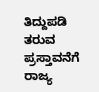ತಿದ್ದುಪಡಿ ತರುವ ಪ್ರಸ್ತಾವನೆಗೆ ರಾಜ್ಯ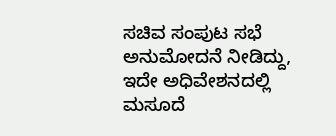ಸಚಿವ ಸಂಪುಟ ಸಭೆ ಅನುಮೋದನೆ ನೀಡಿದ್ದು, ಇದೇ ಅಧಿವೇಶನದಲ್ಲಿ ಮಸೂದೆ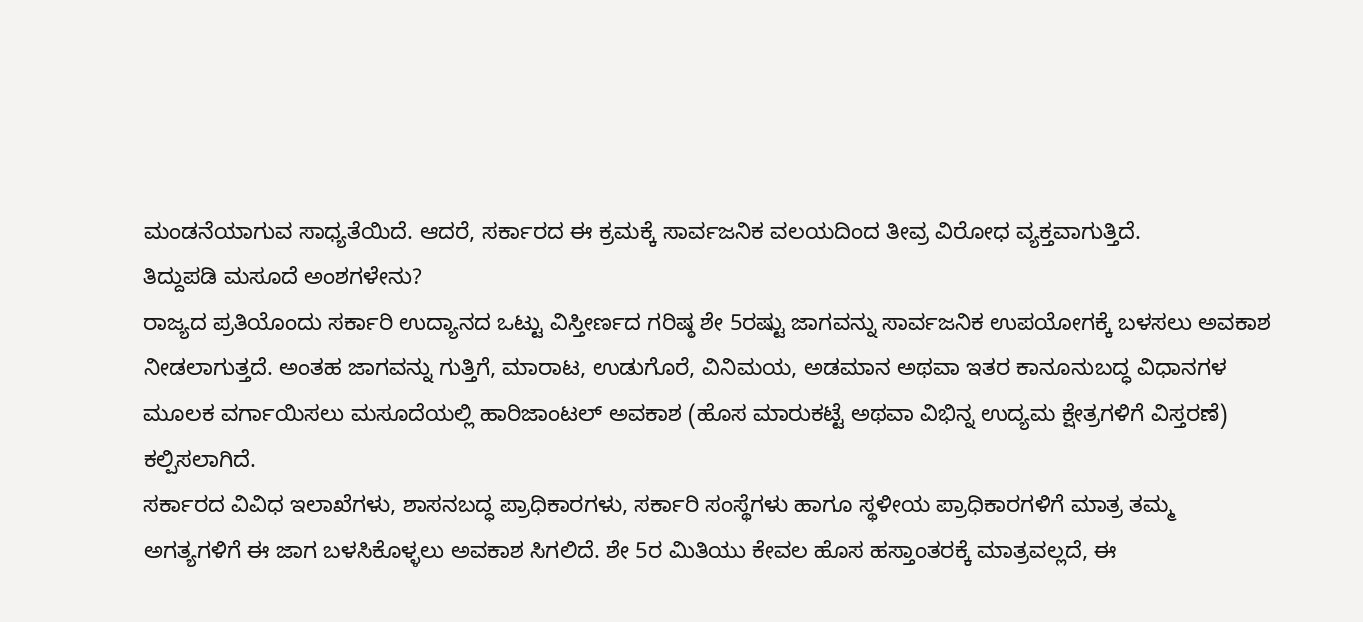ಮಂಡನೆಯಾಗುವ ಸಾಧ್ಯತೆಯಿದೆ. ಆದರೆ, ಸರ್ಕಾರದ ಈ ಕ್ರಮಕ್ಕೆ ಸಾರ್ವಜನಿಕ ವಲಯದಿಂದ ತೀವ್ರ ವಿರೋಧ ವ್ಯಕ್ತವಾಗುತ್ತಿದೆ.
ತಿದ್ದುಪಡಿ ಮಸೂದೆ ಅಂಶಗಳೇನು?
ರಾಜ್ಯದ ಪ್ರತಿಯೊಂದು ಸರ್ಕಾರಿ ಉದ್ಯಾನದ ಒಟ್ಟು ವಿಸ್ತೀರ್ಣದ ಗರಿಷ್ಠ ಶೇ 5ರಷ್ಟು ಜಾಗವನ್ನು ಸಾರ್ವಜನಿಕ ಉಪಯೋಗಕ್ಕೆ ಬಳಸಲು ಅವಕಾಶ ನೀಡಲಾಗುತ್ತದೆ. ಅಂತಹ ಜಾಗವನ್ನು ಗುತ್ತಿಗೆ, ಮಾರಾಟ, ಉಡುಗೊರೆ, ವಿನಿಮಯ, ಅಡಮಾನ ಅಥವಾ ಇತರ ಕಾನೂನುಬದ್ಧ ವಿಧಾನಗಳ ಮೂಲಕ ವರ್ಗಾಯಿಸಲು ಮಸೂದೆಯಲ್ಲಿ ಹಾರಿಜಾಂಟಲ್ ಅವಕಾಶ (ಹೊಸ ಮಾರುಕಟ್ಟೆ ಅಥವಾ ವಿಭಿನ್ನ ಉದ್ಯಮ ಕ್ಷೇತ್ರಗಳಿಗೆ ವಿಸ್ತರಣೆ) ಕಲ್ಪಿಸಲಾಗಿದೆ.
ಸರ್ಕಾರದ ವಿವಿಧ ಇಲಾಖೆಗಳು, ಶಾಸನಬದ್ಧ ಪ್ರಾಧಿಕಾರಗಳು, ಸರ್ಕಾರಿ ಸಂಸ್ಥೆಗಳು ಹಾಗೂ ಸ್ಥಳೀಯ ಪ್ರಾಧಿಕಾರಗಳಿಗೆ ಮಾತ್ರ ತಮ್ಮ ಅಗತ್ಯಗಳಿಗೆ ಈ ಜಾಗ ಬಳಸಿಕೊಳ್ಳಲು ಅವಕಾಶ ಸಿಗಲಿದೆ. ಶೇ 5ರ ಮಿತಿಯು ಕೇವಲ ಹೊಸ ಹಸ್ತಾಂತರಕ್ಕೆ ಮಾತ್ರವಲ್ಲದೆ, ಈ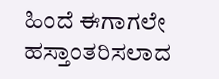ಹಿಂದೆ ಈಗಾಗಲೇ ಹಸ್ತಾಂತರಿಸಲಾದ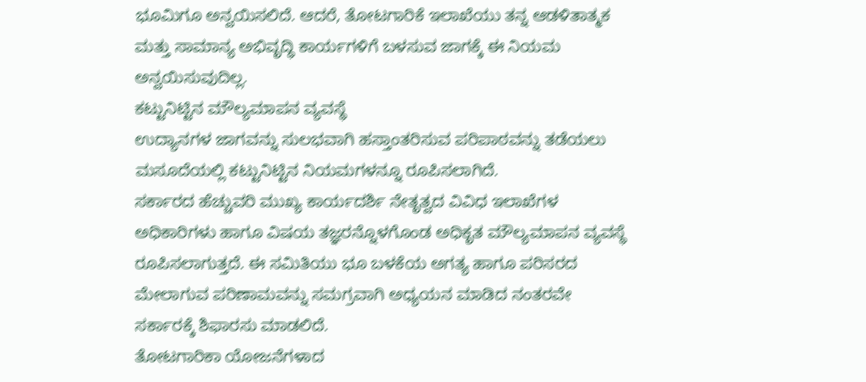ಭೂಮಿಗೂ ಅನ್ವಯಿಸಲಿದೆ. ಆದರೆ, ತೋಟಗಾರಿಕೆ ಇಲಾಖೆಯು ತನ್ನ ಆಡಳಿತಾತ್ಮಕ ಮತ್ತು ಸಾಮಾನ್ಯ ಅಭಿವೃದ್ಧಿ ಕಾರ್ಯಗಳಿಗೆ ಬಳಸುವ ಜಾಗಕ್ಕೆ ಈ ನಿಯಮ ಅನ್ವಯಿಸುವುದಿಲ್ಲ.
ಕಟ್ಟುನಿಟ್ಟಿನ ಮೌಲ್ಯಮಾಪನ ವ್ಯವಸ್ಥೆ
ಉದ್ಯಾನಗಳ ಜಾಗವನ್ನು ಸುಲಭವಾಗಿ ಹಸ್ತಾಂತರಿಸುವ ಪರಿಪಾಠವನ್ನು ತಡೆಯಲು ಮಸೂದೆಯಲ್ಲಿ ಕಟ್ಟುನಿಟ್ಟಿನ ನಿಯಮಗಳನ್ನೂ ರೂಪಿಸಲಾಗಿದೆ.
ಸರ್ಕಾರದ ಹೆಚ್ಚುವರಿ ಮುಖ್ಯ ಕಾರ್ಯದರ್ಶಿ ನೇತೃತ್ವದ ವಿವಿಧ ಇಲಾಖೆಗಳ ಅಧಿಕಾರಿಗಳು ಹಾಗೂ ವಿಷಯ ತಜ್ಞರನ್ನೊಳಗೊಂಡ ಅಧಿಕೃತ ಮೌಲ್ಯಮಾಪನ ವ್ಯವಸ್ಥೆ ರೂಪಿಸಲಾಗುತ್ತದೆ. ಈ ಸಮಿತಿಯು ಭೂ ಬಳಕೆಯ ಅಗತ್ಯ ಹಾಗೂ ಪರಿಸರದ ಮೇಲಾಗುವ ಪರಿಣಾಮವನ್ನು ಸಮಗ್ರವಾಗಿ ಅಧ್ಯಯನ ಮಾಡಿದ ನಂತರವೇ ಸರ್ಕಾರಕ್ಕೆ ಶಿಫಾರಸು ಮಾಡಲಿದೆ.
ತೋಟಗಾರಿಕಾ ಯೋಜನೆಗಳಾದ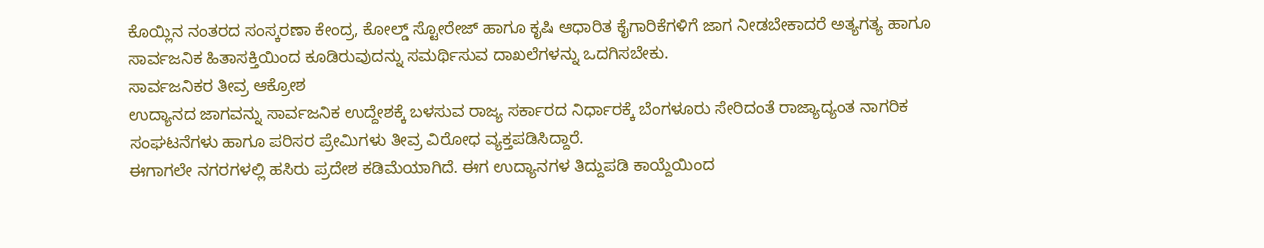ಕೊಯ್ಲಿನ ನಂತರದ ಸಂಸ್ಕರಣಾ ಕೇಂದ್ರ, ಕೋಲ್ಡ್ ಸ್ಟೋರೇಜ್ ಹಾಗೂ ಕೃಷಿ ಆಧಾರಿತ ಕೈಗಾರಿಕೆಗಳಿಗೆ ಜಾಗ ನೀಡಬೇಕಾದರೆ ಅತ್ಯಗತ್ಯ ಹಾಗೂ ಸಾರ್ವಜನಿಕ ಹಿತಾಸಕ್ತಿಯಿಂದ ಕೂಡಿರುವುದನ್ನು ಸಮರ್ಥಿಸುವ ದಾಖಲೆಗಳನ್ನು ಒದಗಿಸಬೇಕು.
ಸಾರ್ವಜನಿಕರ ತೀವ್ರ ಆಕ್ರೋಶ
ಉದ್ಯಾನದ ಜಾಗವನ್ನು ಸಾರ್ವಜನಿಕ ಉದ್ದೇಶಕ್ಕೆ ಬಳಸುವ ರಾಜ್ಯ ಸರ್ಕಾರದ ನಿರ್ಧಾರಕ್ಕೆ ಬೆಂಗಳೂರು ಸೇರಿದಂತೆ ರಾಜ್ಯಾದ್ಯಂತ ನಾಗರಿಕ ಸಂಘಟನೆಗಳು ಹಾಗೂ ಪರಿಸರ ಪ್ರೇಮಿಗಳು ತೀವ್ರ ವಿರೋಧ ವ್ಯಕ್ತಪಡಿಸಿದ್ದಾರೆ.
ಈಗಾಗಲೇ ನಗರಗಳಲ್ಲಿ ಹಸಿರು ಪ್ರದೇಶ ಕಡಿಮೆಯಾಗಿದೆ. ಈಗ ಉದ್ಯಾನಗಳ ತಿದ್ದುಪಡಿ ಕಾಯ್ದೆಯಿಂದ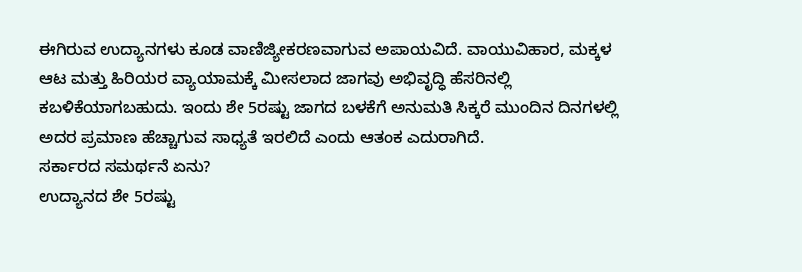ಈಗಿರುವ ಉದ್ಯಾನಗಳು ಕೂಡ ವಾಣಿಜ್ಯೀಕರಣವಾಗುವ ಅಪಾಯವಿದೆ. ವಾಯುವಿಹಾರ, ಮಕ್ಕಳ ಆಟ ಮತ್ತು ಹಿರಿಯರ ವ್ಯಾಯಾಮಕ್ಕೆ ಮೀಸಲಾದ ಜಾಗವು ಅಭಿವೃದ್ಧಿ ಹೆಸರಿನಲ್ಲಿ ಕಬಳಿಕೆಯಾಗಬಹುದು. ಇಂದು ಶೇ 5ರಷ್ಟು ಜಾಗದ ಬಳಕೆಗೆ ಅನುಮತಿ ಸಿಕ್ಕರೆ ಮುಂದಿನ ದಿನಗಳಲ್ಲಿ ಅದರ ಪ್ರಮಾಣ ಹೆಚ್ಚಾಗುವ ಸಾಧ್ಯತೆ ಇರಲಿದೆ ಎಂದು ಆತಂಕ ಎದುರಾಗಿದೆ.
ಸರ್ಕಾರದ ಸಮರ್ಥನೆ ಏನು?
ಉದ್ಯಾನದ ಶೇ 5ರಷ್ಟು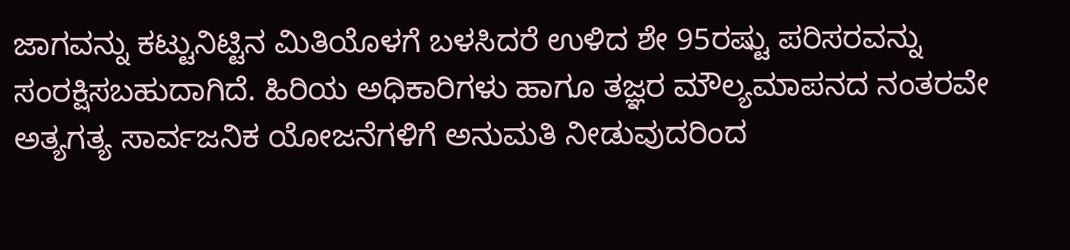ಜಾಗವನ್ನು ಕಟ್ಟುನಿಟ್ಟಿನ ಮಿತಿಯೊಳಗೆ ಬಳಸಿದರೆ ಉಳಿದ ಶೇ 95ರಷ್ಟು ಪರಿಸರವನ್ನು ಸಂರಕ್ಷಿಸಬಹುದಾಗಿದೆ. ಹಿರಿಯ ಅಧಿಕಾರಿಗಳು ಹಾಗೂ ತಜ್ಞರ ಮೌಲ್ಯಮಾಪನದ ನಂತರವೇ ಅತ್ಯಗತ್ಯ ಸಾರ್ವಜನಿಕ ಯೋಜನೆಗಳಿಗೆ ಅನುಮತಿ ನೀಡುವುದರಿಂದ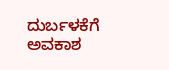ದುರ್ಬಳಕೆಗೆ ಅವಕಾಶ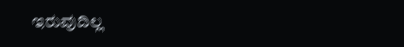ಇರುವುದಿಲ್ಲ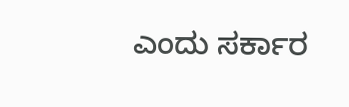ಎಂದು ಸರ್ಕಾರ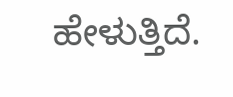ಹೇಳುತ್ತಿದೆ.